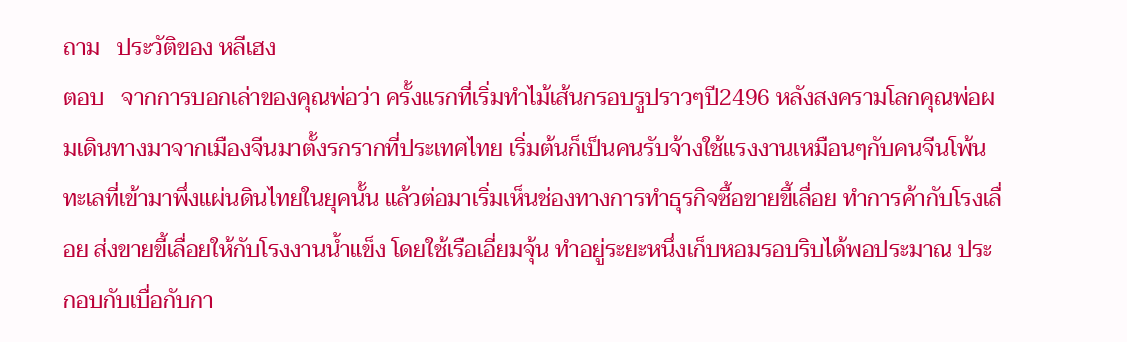ถาม   ประวัติของ หลีเฮง
ตอบ   จากการบอกเล่าของคุณพ่อว่า ครั้งแรกที่เริ่มทำไม้เส้นกรอบรูปราวๆปี2496 หลังสงครามโลกคุณพ่อผมเดินทางมาจากเมืองจีนมาตั้งรกรากที่ประเทศไทย เริ่มต้นก็เป็นคนรับจ้างใช้แรงงานเหมือนๆกับคนจีนโพ้นทะเลที่เข้ามาพึ่งแผ่นดินไทยในยุคนั้น แล้วต่อมาเริ่มเห็นช่องทางการทำธุรกิจซื้อขายขี้เลื่อย ทำการค้ากับโรงเลื่อย ส่งขายขี้เลื่อยให้กับโรงงานน้ำแข็ง โดยใช้เรือเอี่ยมจุ้น ทำอยู่ระยะหนึ่งเก็บหอมรอบริบได้พอประมาณ ประกอบกับเบื่อกับกา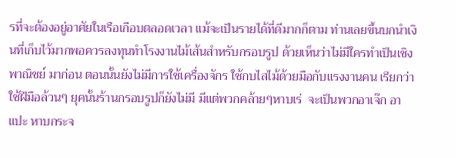รที่จะต้องอยู่อาศัยในเรือเกือบตลอดเวลา แม้จะเป็นรายได้ที่ดีมากก็ตาม ท่านเลยขึ้นบกนำเงินที่เก็บไว้มากพอควรลงทุนทำโรงงานไม้เส้นสำหรับกรอบรูป ด้วยเห็นว่าไม่มีใครทำเป็นเชิงพาณิชย์ มาก่อน ตอนนั้นยังไม่มีการใช้เครื่องจักร ใช้กบไสไม้ด้วยมือกับแรงงานคน เรียกว่าใช้ฝีมือล้วนๆ ยุคนั้นร้านกรอบรูปก็ยังไม่มี มีแต่พวกคล้ายๆหาบเร่  จะเป็นพวกอาเจ๊ก อาแปะ หาบกระจ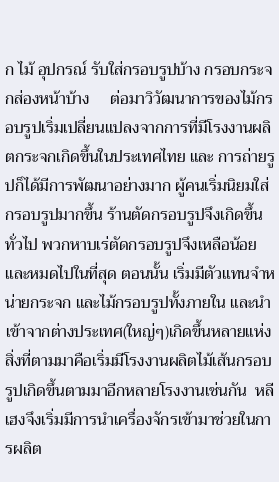ก ไม้ อุปกรณ์ รับใส่กรอบรูปบ้าง กรอบกระจกส่องหน้าบ้าง     ต่อมาวิวัฒนาการของไม้กรอบรูปเริ่มเปลี่ยนแปลงจากการที่มีโรงงานผลิตกระจกเกิดขึ้นในประเทศไทย และ การถ่ายรูปก็ได้มีการพัฒนาอย่างมาก ผู้คนเริ่มนิยมใส่กรอบรูปมากขึ้น ร้านตัดกรอบรูปจึงเกิดขึ้นทั่วไป พวกหาบเร่ตัดกรอบรูปจึงเหลือน้อยและหมดไปในที่สุด ตอนนั้น เริ่มมีตัวแทนจำหน่ายกระจก และไม้กรอบรูปทั้งภายใน และนำเข้าจากต่างประเทศ(ใหญ่ๆ)เกิดขึ้นหลายแห่ง สิ่งที่ตามมาคือเริ่มมีโรงงานผลิตไม้เส้นกรอบรูปเกิดขึ้นตามมาอีกหลายโรงงานเช่นกัน  หลีเฮงจึงเริ่มมีการนำเครื่องจักรเข้ามาช่วยในการผลิต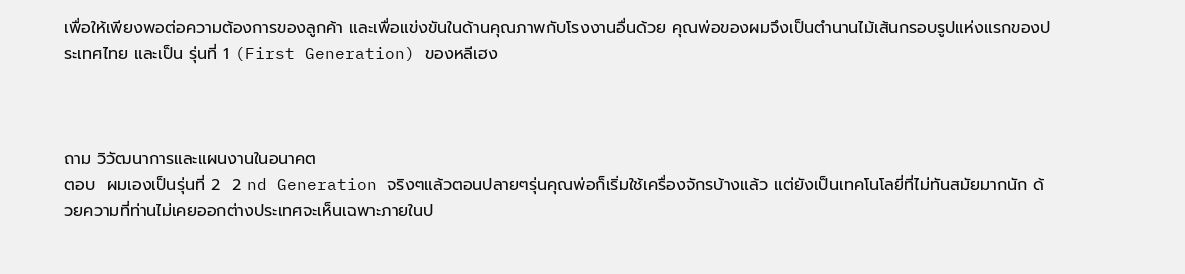เพื่อให้เพียงพอต่อความต้องการของลูกค้า และเพื่อแข่งขันในด้านคุณภาพกับโรงงานอื่นด้วย คุณพ่อของผมจึงเป็นตำนานไม้เส้นกรอบรูปแห่งแรกของประเทศไทย และเป็น รุ่นที่ 1 (First Generation) ของหลีเฮง



ถาม วิวัฒนาการและแผนงานในอนาคต
ตอบ  ผมเองเป็นรุ่นที่ 2  2 nd Generation จริงๆแล้วตอนปลายๆรุ่นคุณพ่อก็เริ่มใช้เครื่องจักรบ้างแล้ว แต่ยังเป็นเทคโนโลยี่ที่ไม่ทันสมัยมากนัก ด้วยความที่ท่านไม่เคยออกต่างประเทศจะเห็นเฉพาะภายในป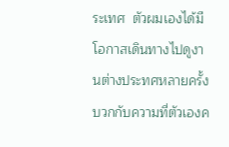ระเทศ  ตัวผมเองได้มีโอกาสเดินทางไปดูงานต่างประทศหลายครั้ง บวกกับความที่ตัวเองค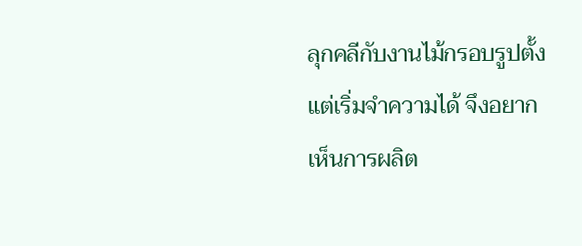ลุกคลีกับงานไม้กรอบรูปตั้งแต่เริ่มจำความได้ จึงอยากเห็นการผลิต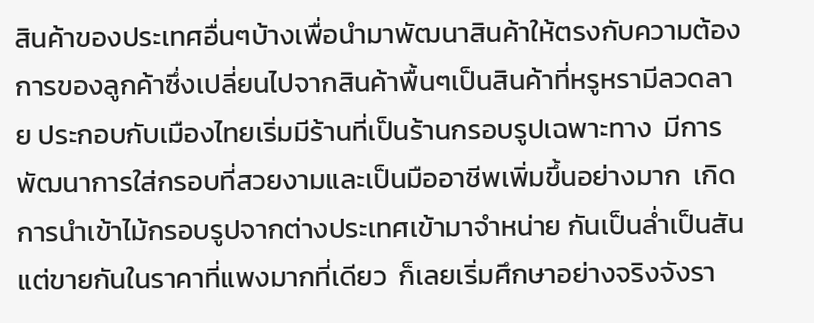สินค้าของประเทศอื่นๆบ้างเพื่อนำมาพัฒนาสินค้าให้ตรงกับความต้องการของลูกค้าซึ่งเปลี่ยนไปจากสินค้าพื้นๆเป็นสินค้าที่หรูหรามีลวดลาย ประกอบกับเมืองไทยเริ่มมีร้านที่เป็นร้านกรอบรูปเฉพาะทาง  มีการพัฒนาการใส่กรอบที่สวยงามและเป็นมืออาชีพเพิ่มขึ้นอย่างมาก  เกิดการนำเข้าไม้กรอบรูปจากต่างประเทศเข้ามาจำหน่าย กันเป็นล่ำเป็นสันแต่ขายกันในราคาที่แพงมากที่เดียว  ก็เลยเริ่มศึกษาอย่างจริงจังรา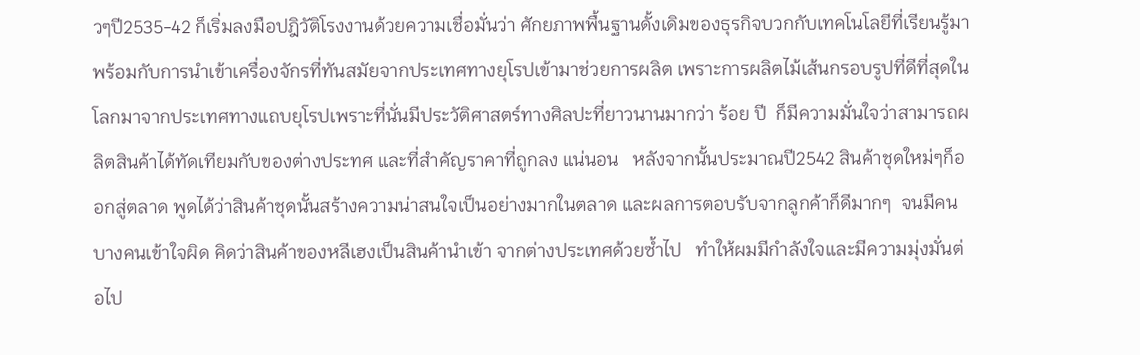วๆปี2535-42 ก็เริ่มลงมือปฎิวัติโรงงานด้วยความเชื่อมั่นว่า ศักยภาพพื้นฐานดั้งเดิมของธุรกิจบวกกับเทคโนโลยีที่เรียนรู้มา พร้อมกับการนำเข้าเครื่องจักรที่ทันสมัยจากประเทศทางยุโรปเข้ามาช่วยการผลิต เพราะการผลิตไม้เส้นกรอบรูปที่ดีที่สุดในโลกมาจากประเทศทางแถบยุโรปเพราะที่นั่นมีประวัติศาสตร์ทางศิลปะที่ยาวนานมากว่า ร้อย ปี  ก็มีความมั่นใจว่าสามารถผลิตสินค้าได้ทัดเทียมกับของต่างประทศ และที่สำคัญราคาที่ถูกลง แน่นอน   หลังจากนั้นประมาณปี2542 สินค้าชุดใหม่ๆก็ออกสู่ตลาด พูดได้ว่าสินค้าชุดนั้นสร้างความน่าสนใจเป็นอย่างมากในตลาด และผลการตอบรับจากลูกค้าก็ดีมากๆ  จนมีคนบางคนเข้าใจผิด คิดว่าสินค้าของหลีเฮงเป็นสินค้านำเข้า จากต่างประเทศด้วยซ้ำไป   ทำให้ผมมีกำลังใจและมีความมุ่งมั่นต่อไป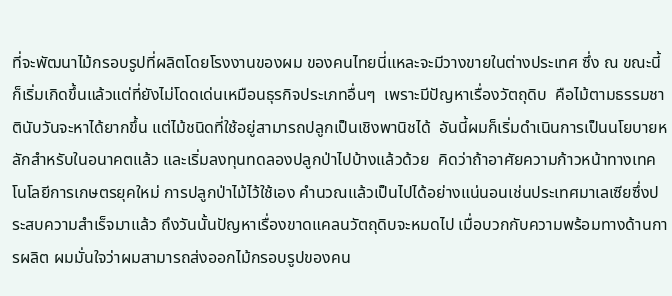ที่จะพัฒนาไม้กรอบรูปที่ผลิตโดยโรงงานของผม ของคนไทยนี่แหละจะมีวางขายในต่างประเทศ ซึ่ง ณ ขณะนี้ก็เริ่มเกิดขึ้นแล้วแต่ที่ยังไม่โดดเด่นเหมือนธุรกิจประเภทอื่นๆ  เพราะมีปัญหาเรื่องวัตถุดิบ  คือไม้ตามธรรมชาตินับวันจะหาได้ยากขึ้น แต่ไม้ชนิดที่ใช้อยู่สามารถปลูกเป็นเชิงพานิชได้  อันนี้ผมก็เริ่มดำเนินการเป็นนโยบายหลักสำหรับในอนาคตแล้ว และเริ่มลงทุนทดลองปลูกป่าไปบ้างแล้วด้วย  คิดว่าถ้าอาศัยความก้าวหน้าทางเทคโนโลยีการเกษตรยุคใหม่ การปลูกป่าไม้ไว้ใช้เอง คำนวณแล้วเป็นไปได้อย่างแน่นอนเช่นประเทศมาเลเซียซึ่งประสบความสำเร็จมาแล้ว ถึงวันนั้นปัญหาเรื่องขาดแคลนวัตถุดิบจะหมดไป เมื่อบวกกับความพร้อมทางด้านการผลิต ผมมั่นใจว่าผมสามารถส่งออกไม้กรอบรูปของคน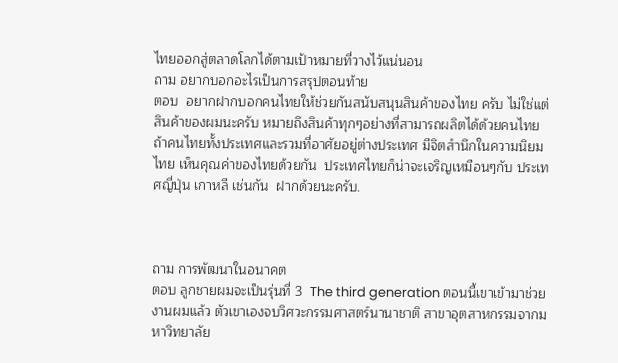ไทยออกสู่ตลาดโลกได้ตามเป้าหมายที่วางไว้แน่นอน
ถาม อยากบอกอะไรเป็นการสรุปตอนท้าย
ตอบ  อยากฝากบอกคนไทยให้ช่วยกันสนับสนุนสินค้าของไทย ครับ ไม่ใช่แต่สินค้าของผมนะครับ หมายถึงสินค้าทุกๆอย่างที่สามารถผลิตได้ด้วยคนไทย ถ้าคนไทยทั้งประเทศและรวมที่อาศัยอยู่ต่างประเทศ มีจิตสำนึกในความนิยมไทย เห็นคุณค่าของไทยด้วยกัน  ประเทศไทยก็น่าจะเจริญเหมือนๆกับ ประเทศญี่ปุ่น เกาหลี เช่นกัน  ฝากด้วยนะครับ.



ถาม การพัฒนาในอนาคต
ตอบ ลูกชายผมจะเป็นรุ่นที่ 3  The third generation ตอนนี้เขาเข้ามาช่วยงานผมแล้ว ตัวเขาเองจบวิศวะกรรมศาสตร์นานาชาติ สาขาอุตสาหกรรมจากมหาวิทยาลัย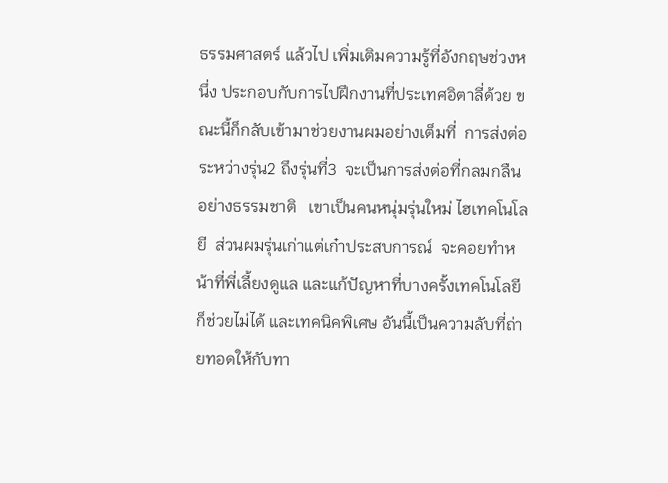ธรรมศาสตร์ แล้วไป เพิ่มเติมความรู้ที่อังกฤษช่วงหนึ่ง ประกอบกับการไปฝึกงานที่ประเทศอิตาลี่ด้วย ขณะนี้ก็กลับเข้ามาช่วยงานผมอย่างเต็มที่  การส่งต่อระหว่างรุ่น2 ถึงรุ่นที่3  จะเป็นการส่งต่อที่กลมกลืนอย่างธรรมชาติ   เขาเป็นคนหนุ่มรุ่นใหม่ ไฮเทคโนโลยี  ส่วนผมรุ่นเก่าแต่เก๋าประสบการณ์  จะคอยทำหน้าที่พี่เลี้ยงดูแล และแก้ปัญหาที่บางครั้งเทคโนโลยีก็ช่วยไม่ได้ และเทคนิคพิเศษ อันนี้เป็นความลับที่ถ่ายทอดให้กับทา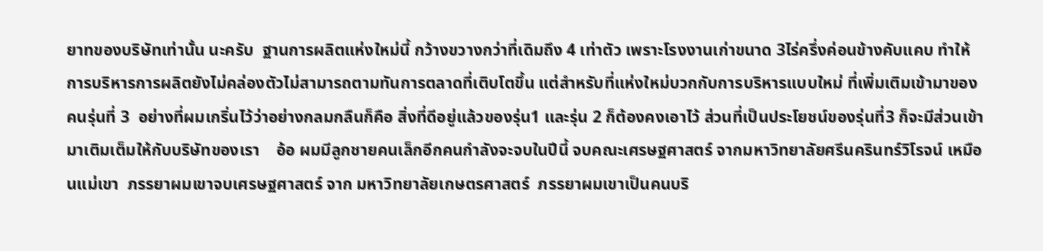ยาทของบริษัทเท่านั้น นะครับ  ฐานการผลิตแห่งใหม่นี้ กว้างขวางกว่าที่เดิมถึง 4 เท่าตัว เพราะโรงงานเก่าขนาด 3ไร่ครึ่งค่อนข้างคับแคบ ทำให้การบริหารการผลิตยังไม่คล่องตัวไม่สามารถตามทันการตลาดที่เติบโตขึ้น แต่สำหรับที่แห่งใหม่บวกกับการบริหารแบบใหม่ ที่เพิ่มเติมเข้ามาของคนรุ่นที่ 3  อย่างที่ผมเกริ่นไว้ว่าอย่างกลมกลืนก็คือ สิ่งที่ดีอยู่แล้วของรุ่น1 และรุ่น 2 ก็ต้องคงเอาไว้ ส่วนที่เป็นประโยชน์ของรุ่นที่3 ก็จะมีส่วนเข้ามาเติมเต็มให้กับบริษัทของเรา    อ้อ ผมมีลูกชายคนเล็กอีกคนกำลังจะจบในปีนี้ จบคณะเศรษฐศาสตร์ จากมหาวิทยาลัยศรีนครินทร์วิโรจน์ เหมือนแม่เขา  ภรรยาผมเขาจบเศรษฐศาสตร์ จาก มหาวิทยาลัยเกษตรศาสตร์  ภรรยาผมเขาเป็นคนบริ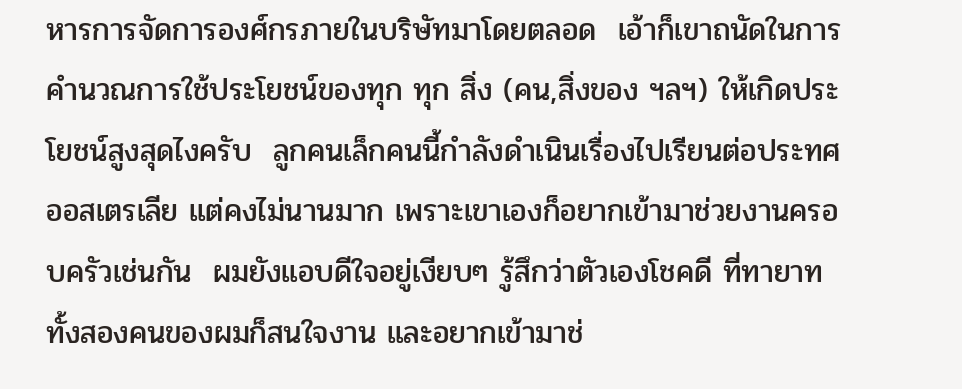หารการจัดการองศ์กรภายในบริษัทมาโดยตลอด  เอ้าก็เขาถนัดในการคำนวณการใช้ประโยชน์ของทุก ทุก สิ่ง (คน,สิ่งของ ฯลฯ) ให้เกิดประโยชน์สูงสุดไงครับ  ลูกคนเล็กคนนี้กำลังดำเนินเรื่องไปเรียนต่อประทศออสเตรเลีย แต่คงไม่นานมาก เพราะเขาเองก็อยากเข้ามาช่วยงานครอบครัวเช่นกัน  ผมยังแอบดีใจอยู่เงียบๆ รู้สึกว่าตัวเองโชคดี ที่ทายาททั้งสองคนของผมก็สนใจงาน และอยากเข้ามาช่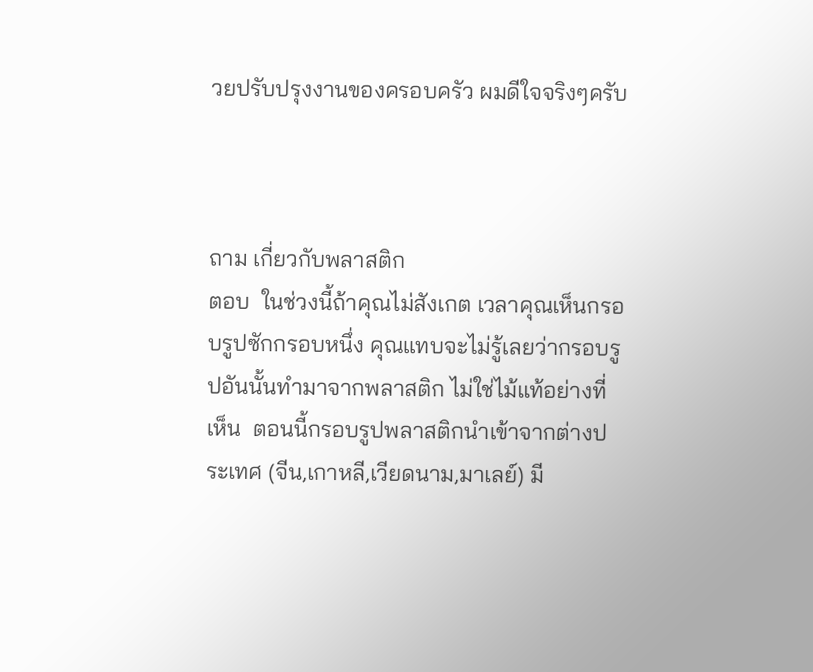วยปรับปรุงงานของครอบครัว ผมดีใจจริงๆครับ



ถาม เกี่ยวกับพลาสติก
ตอบ  ในช่วงนี้ถ้าคุณไม่สังเกต เวลาคุณเห็นกรอบรูปซักกรอบหนึ่ง คุณแทบจะไม่รู้เลยว่ากรอบรูปอันนั้นทำมาจากพลาสติก ไม่ใช่ไม้แท้อย่างที่เห็น  ตอนนี้กรอบรูปพลาสติกนำเข้าจากต่างประเทศ (จีน,เกาหลี,เวียดนาม,มาเลย์) มี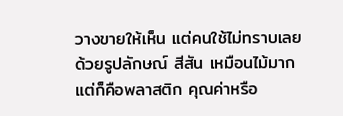วางขายให้เห็น แต่คนใช้ไม่ทราบเลย ด้วยรูปลักษณ์ สีสัน เหมือนไม้มาก แต่ก็คือพลาสติก คุณค่าหรือ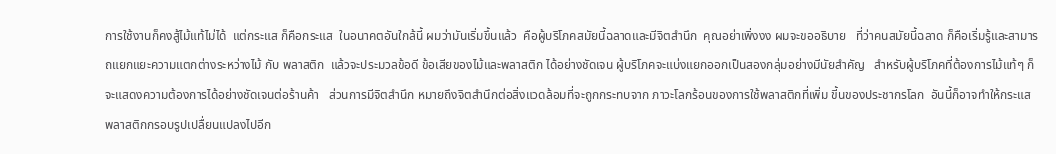การใช้งานก็คงสู้ไม้แท้ไม่ได้  แต่กระแส ก็คือกระแส  ในอนาคตอันใกล้นี้ ผมว่ามันเริ่มขึ้นแล้ว  คือผู้บริโภคสมัยนี้ฉลาดและมีจิตสำนึก  คุณอย่าเพิ่งงง ผมจะขออธิบาย   ที่ว่าคนสมัยนี้ฉลาด ก็คือเริ่มรู้และสามารถแยกแยะความแตกต่างระหว่างไม้ กับ พลาสติก  แล้วจะประมวลข้อดี ข้อเสียของไม้และพลาสติก ได้อย่างชัดเจน ผู้บริโภคจะแบ่งแยกออกเป็นสองกลุ่มอย่างมีนัยสำคัญ   สำหรับผู้บริโภคที่ต้องการไม้แท้ๆ ก็จะแสดงความต้องการได้อย่างชัดเจนต่อร้านค้า   ส่วนการมีจิตสำนึก หมายถึงจิตสำนึกต่อสิ่งแวดล้อมที่จะถูกกระทบจาก ภาวะโลกร้อนของการใช้พลาสติกที่เพิ่ม ขี้นของประชากรโลก  อันนี้ก็อาจทำให้กระแสพลาสติกกรอบรูปเปลื่ยนแปลงไปอีก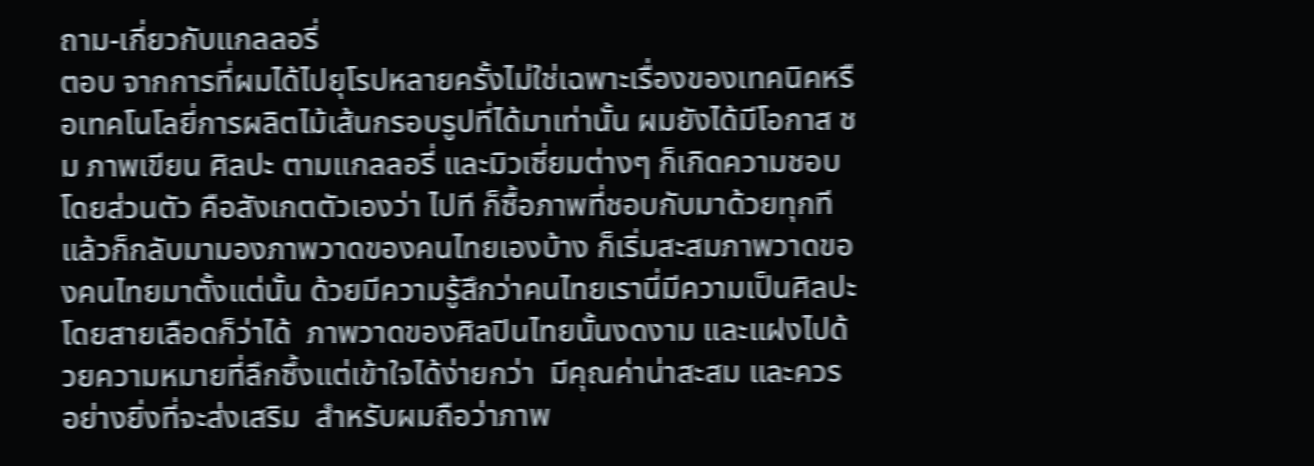ถาม-เกี่ยวกับแกลลอรี่
ตอบ จากการที่ผมได้ไปยุโรปหลายครั้งไม่ใช่เฉพาะเรื่องของเทคนิคหรือเทคโนโลยี่การผลิตไม้เส้นกรอบรูปที่ได้มาเท่านั้น ผมยังได้มีโอกาส ชม ภาพเขียน ศิลปะ ตามแกลลอรี่ และมิวเซี่ยมต่างๆ ก็เกิดความชอบโดยส่วนตัว คือสังเกตตัวเองว่า ไปที ก็ซื้อภาพที่ชอบกับมาด้วยทุกที แล้วก็กลับมามองภาพวาดของคนไทยเองบ้าง ก็เริ่มสะสมภาพวาดของคนไทยมาตั้งแต่นั้น ด้วยมีความรู้สึกว่าคนไทยเรานี่มีความเป็นศิลปะโดยสายเลือดก็ว่าได้  ภาพวาดของศิลปินไทยนั้นงดงาม และแฝงไปด้วยความหมายที่ลึกซึ้งแต่เข้าใจได้ง่ายกว่า  มีคุณค่าน่าสะสม และควรอย่างยิ่งที่จะส่งเสริม  สำหรับผมถือว่าภาพ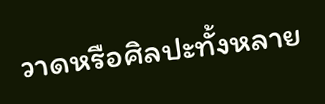วาดหรือศิลปะทั้งหลาย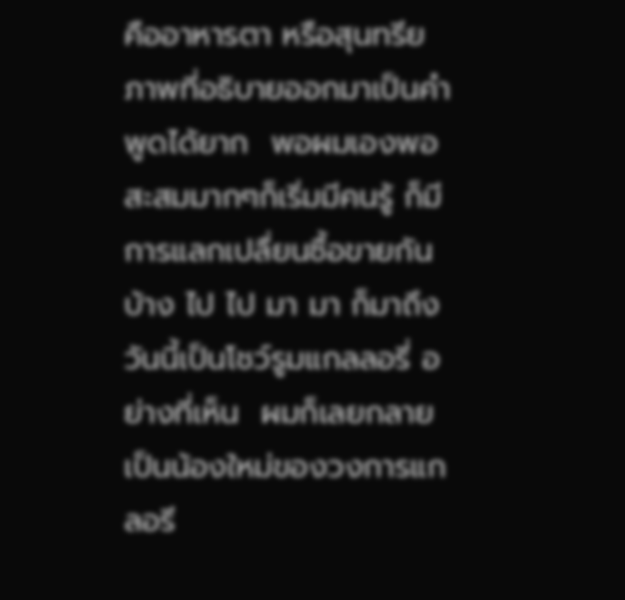คืออาหารตา หรือสุนทรียภาพที่อธิบายออกมาเป็นคำพูดได้ยาก  พอผมเองพอสะสมมากๆก็เริ่มมีคนรู้ ก็มีการแลกเปลื่ยนซื้อขายกันบ้าง ไป ไป มา มา ก็มาถึงวันนี้เป็นโชว์รูมแกลลอรี่ อย่างที่เห็น  ผมก็เลยกลายเป็นน้องใหม่ของวงการแกลอรี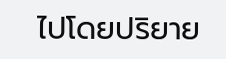ไปโดยปริยาย